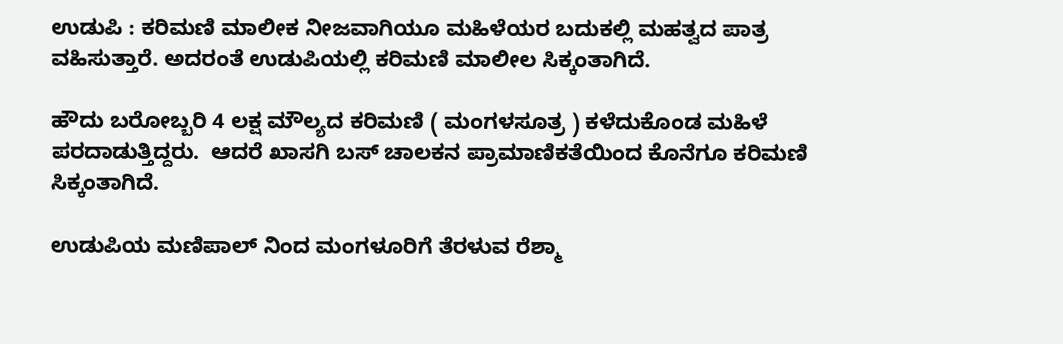ಉಡುಪಿ : ಕರಿಮಣಿ ಮಾಲೀಕ ನೀಜವಾಗಿಯೂ ಮಹಿಳೆಯರ ಬದುಕಲ್ಲಿ ಮಹತ್ವದ ಪಾತ್ರ ವಹಿಸುತ್ತಾರೆ. ಅದರಂತೆ ಉಡುಪಿಯಲ್ಲಿ ಕರಿಮಣಿ ಮಾಲೀಲ ಸಿಕ್ಕಂತಾಗಿದೆ.

ಹೌದು ಬರೋಬ್ಬರಿ 4 ಲಕ್ಷ ಮೌಲ್ಯದ ಕರಿಮಣಿ ( ಮಂಗಳಸೂತ್ರ ) ಕಳೆದುಕೊಂಡ ಮಹಿಳೆ ಪರದಾಡುತ್ತಿದ್ದರು.  ಆದರೆ ಖಾಸಗಿ ಬಸ್ ಚಾಲಕನ ಪ್ರಾಮಾಣಿಕತೆಯಿಂದ ಕೊನೆಗೂ ಕರಿಮಣಿ ಸಿಕ್ಕಂತಾಗಿದೆ.

ಉಡುಪಿಯ ಮಣಿಪಾಲ್ ನಿಂದ ಮಂಗಳೂರಿಗೆ ತೆರಳುವ ರೆಶ್ಮಾ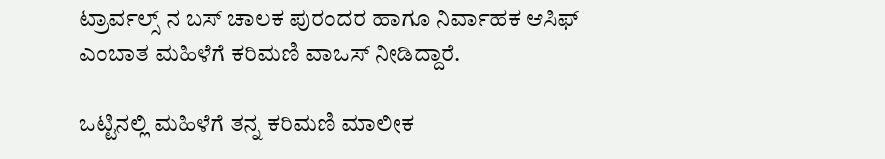ಟ್ರಾರ್ವಲ್ಸ್ ನ ಬಸ್ ಚಾಲಕ ಪುರಂದರ ಹಾಗೂ ನಿರ್ವಾಹಕ ಆಸಿಫ್ ಎಂಬಾತ ಮಹಿಳೆಗೆ ಕರಿಮಣಿ ‌ವಾಒಸ್ ನೀಡಿದ್ದಾರೆ.

ಒಟ್ಟಿನಲ್ಲಿ ಮಹಿಳೆಗೆ ತನ್ನ ಕರಿಮಣಿ‌ ಮಾಲೀಕ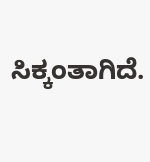ಸಿಕ್ಕಂತಾಗಿದೆ.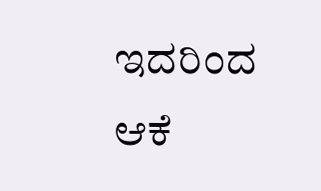ಇದರಿಂದ ಆಕೆ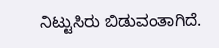ನಿಟ್ಟುಸಿರು ‌ಬಿಡುವಂತಾಗಿದೆ.